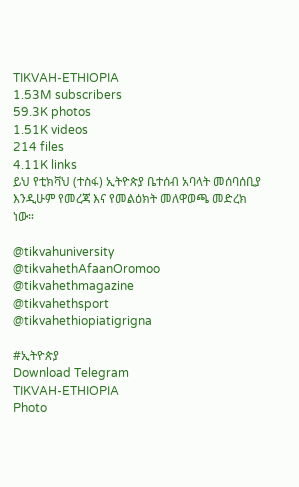TIKVAH-ETHIOPIA
1.53M subscribers
59.3K photos
1.51K videos
214 files
4.11K links
ይህ የቲክቫህ (ተስፋ) ኢትዮጵያ ቤተሰብ አባላት መሰባሰቢያ እንዲሁም የመረጃ እና የመልዕክት መለዋወጫ መድረክ ነው።

@tikvahuniversity
@tikvahethAfaanOromoo
@tikvahethmagazine
@tikvahethsport
@tikvahethiopiatigrigna

#ኢትዮጵያ
Download Telegram
TIKVAH-ETHIOPIA
Photo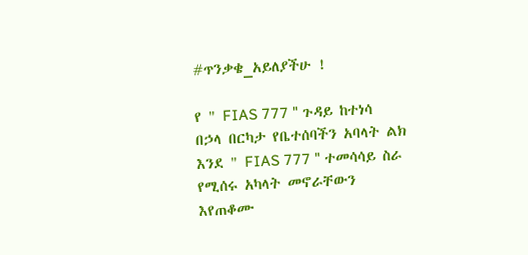#ጥንቃቄ_አይለያችሁ !

የ " FIAS 777 " ጉዳይ ከተነሳ በኃላ በርካታ የቤተሰባችን አባላት ልክ እንደ " FIAS 777 " ተመሳሳይ ስራ የሚሰሩ አካላት መኖራቸውን እየጠቆሙ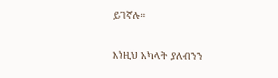ይገኛሉ።

እነዚህ አካላት ያለብንን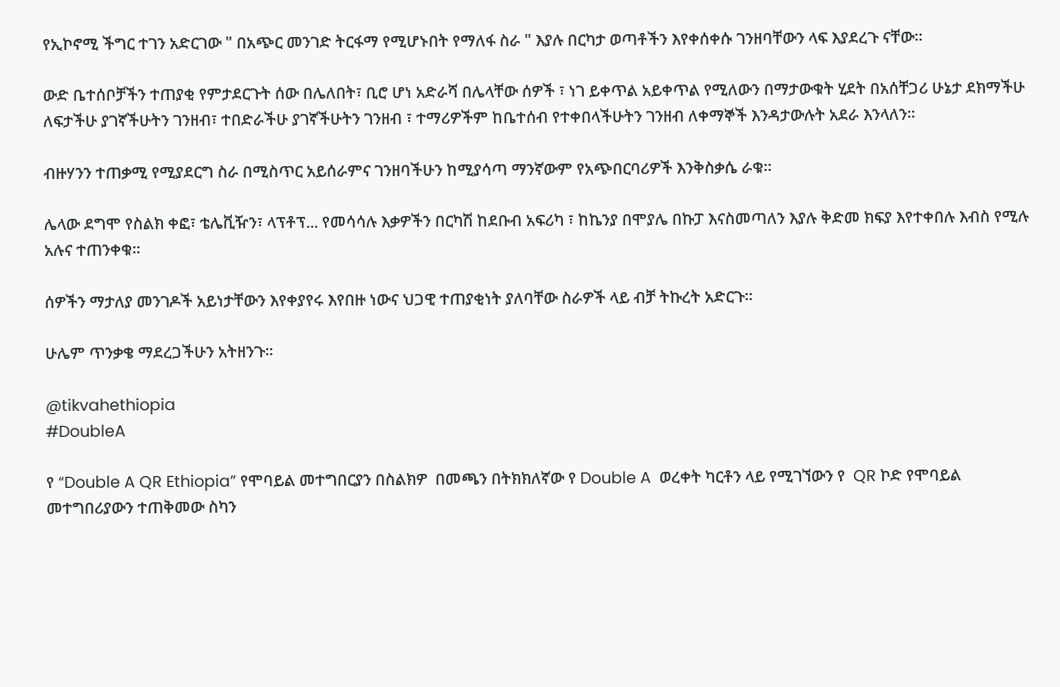የኢኮኖሚ ችግር ተገን አድርገው " በአጭር መንገድ ትርፋማ የሚሆኑበት የማለፋ ስራ " እያሉ በርካታ ወጣቶችን እየቀሰቀሱ ገንዘባቸውን ላፍ እያደረጉ ናቸው።

ውድ ቤተሰቦቻችን ተጠያቂ የምታደርጉት ሰው በሌለበት፣ ቢሮ ሆነ አድራሻ በሌላቸው ሰዎች ፣ ነገ ይቀጥል አይቀጥል የሚለውን በማታውቁት ሂደት በአሰቸጋሪ ሁኔታ ደክማችሁ ለፍታችሁ ያገኛችሁትን ገንዘብ፣ ተበድራችሁ ያገኛችሁትን ገንዘብ ፣ ተማሪዎችም ከቤተሰብ የተቀበላችሁትን ገንዘብ ለቀማኞች እንዳታውሉት አደራ እንላለን።

ብዙሃንን ተጠቃሚ የሚያደርግ ስራ በሚስጥር አይሰራምና ገንዘባችሁን ከሚያሳጣ ማንኛውም የአጭበርባሪዎች እንቅስቃሴ ራቁ።

ሌላው ደግሞ የስልክ ቀፎ፣ ቴሌቪዥን፣ ላፕቶፕ... የመሳሳሉ እቃዎችን በርካሽ ከደቡብ አፍሪካ ፣ ከኬንያ በሞያሌ በኩፓ እናስመጣለን እያሉ ቅድመ ክፍያ እየተቀበሉ እብስ የሚሉ አሉና ተጠንቀቁ።

ሰዎችን ማታለያ መንገዶች አይነታቸውን እየቀያየሩ እየበዙ ነውና ህጋዊ ተጠያቂነት ያለባቸው ስራዎች ላይ ብቻ ትኩረት አድርጉ።

ሁሌም ጥንቃቄ ማደረጋችሁን አትዘንጉ።

@tikvahethiopia
#DoubleA

የ “Double A QR Ethiopia” የሞባይል መተግበርያን በስልክዎ  በመጫን በትክክለኛው የ Double A  ወረቀት ካርቶን ላይ የሚገኘውን የ  QR ኮድ የሞባይል መተግበሪያውን ተጠቅመው ስካን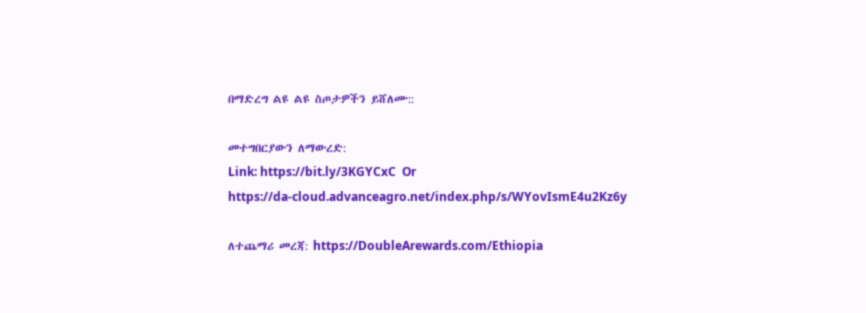በማድረግ ልዩ ልዩ ስጦታዎችን ይሸለሙ::

መተግበርያውን ለማውረድ:
Link: https://bit.ly/3KGYCxC  Or
https://da-cloud.advanceagro.net/index.php/s/WYovIsmE4u2Kz6y

ለተጨማሪ መረጃ: https://DoubleArewards.com/Ethiopia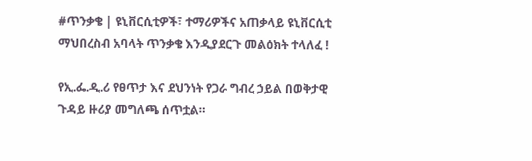#ጥንቃቄ | ዩኒቨርሲቲዎች፣ ተማሪዎችና አጠቃላይ ዩኒቨርሲቲ ማህበረስብ አባላት ጥንቃቄ እንዲያደርጉ መልዕክት ተላለፈ !

የኢ.ፌ.ዲ.ሪ የፀጥታ እና ደህንነት የጋራ ግብረ ኃይል በወቅታዊ ጉዳይ ዙሪያ መግለጫ ሰጥቷል።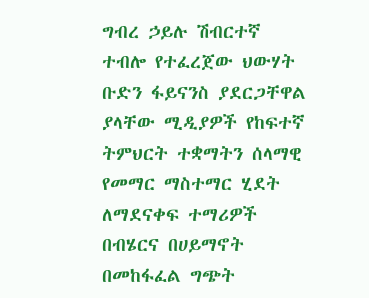ግብረ ኃይሉ ሽብርተኛ ተብሎ የተፈረጀው ህውሃት ቡድን ፋይናንስ ያደርጋቸዋል ያላቸው ሚዲያዎች የከፍተኛ ትምህርት ተቋማትን ሰላማዊ የመማር ማስተማር ሂደት ለማደናቀፍ ተማሪዎች በብሄርና በሀይማኖት በመከፋፈል ግጭት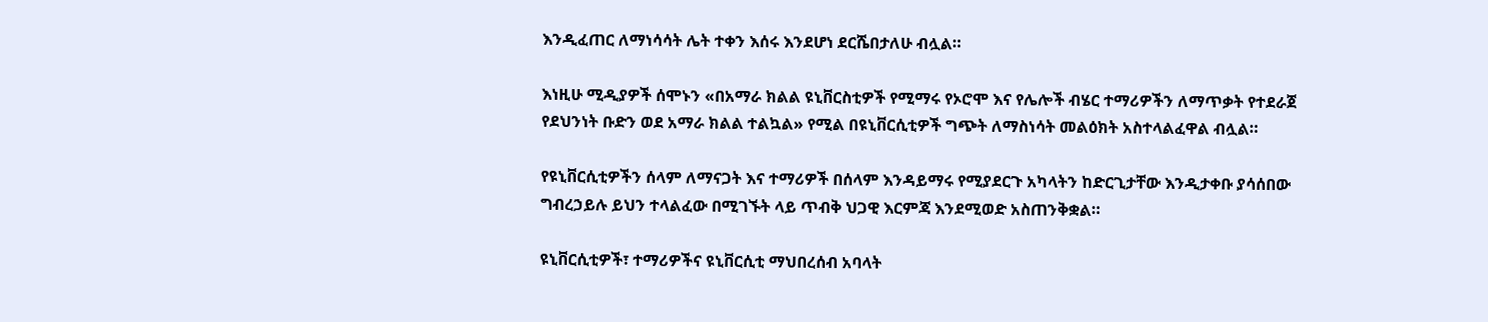እንዲፈጠር ለማነሳሳት ሌት ተቀን እሰሩ እንደሆነ ደርሼበታለሁ ብሏል።

እነዚሁ ሚዲያዎች ሰሞኑን «በአማራ ክልል ዩኒቨርስቲዎች የሚማሩ የኦሮሞ እና የሌሎች ብሄር ተማሪዎችን ለማጥቃት የተደራጀ የደህንነት ቡድን ወደ አማራ ክልል ተልኳል» የሚል በዩኒቨርሲቲዎች ግጭት ለማስነሳት መልዕክት አስተላልፈዋል ብሏል።

የዩኒቨርሲቲዎችን ሰላም ለማናጋት እና ተማሪዎች በሰላም እንዳይማሩ የሚያደርጉ አካላትን ከድርጊታቸው እንዲታቀቡ ያሳሰበው ግብረኃይሉ ይህን ተላልፈው በሚገኙት ላይ ጥብቅ ህጋዊ እርምጃ እንደሚወድ አስጠንቅቋል።

ዩኒቨርሲቲዎች፣ ተማሪዎችና ዩኒቨርሲቲ ማህበረሰብ አባላት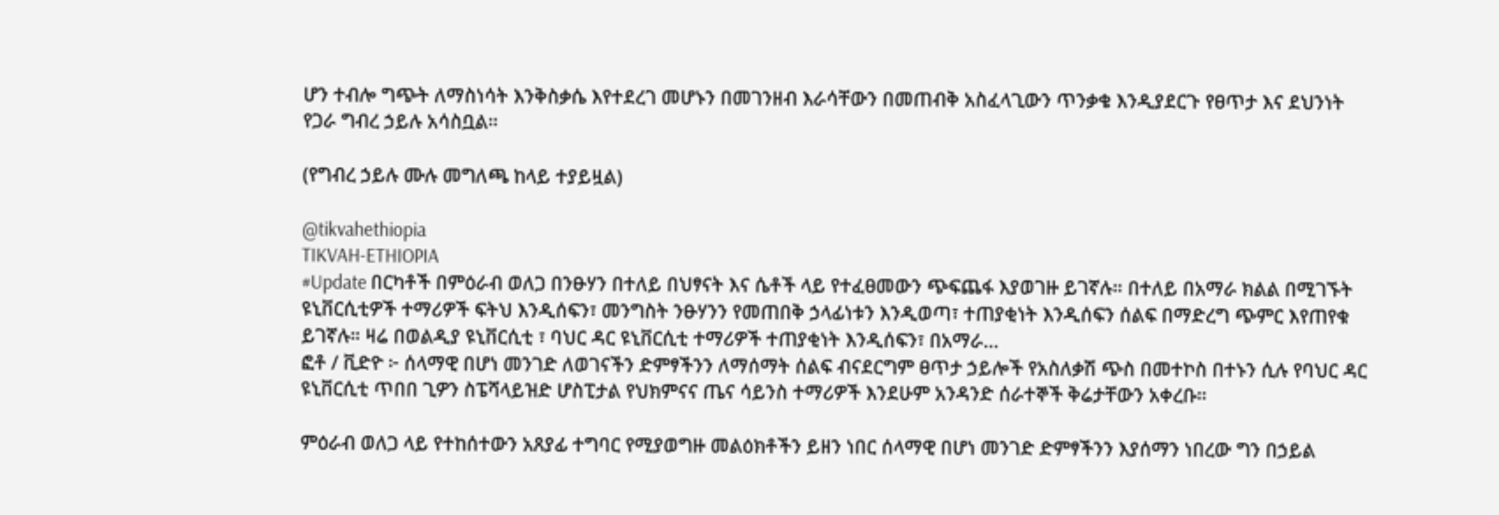ሆን ተብሎ ግጭት ለማስነሳት እንቅስቃሴ እየተደረገ መሆኑን በመገንዘብ እራሳቸውን በመጠብቅ አስፈላጊውን ጥንቃቄ እንዲያደርጉ የፀጥታ እና ደህንነት የጋራ ግብረ ኃይሉ አሳስቧል።

(የግብረ ኃይሉ ሙሉ መግለጫ ከላይ ተያይዟል)

@tikvahethiopia
TIKVAH-ETHIOPIA
#Update በርካቶች በምዕራብ ወለጋ በንፁሃን በተለይ በህፃናት እና ሴቶች ላይ የተፈፀመውን ጭፍጨፋ እያወገዙ ይገኛሉ። በተለይ በአማራ ክልል በሚገኙት ዩኒቨርሲቲዎች ተማሪዎች ፍትህ እንዲሰፍን፣ መንግስት ንፁሃንን የመጠበቅ ኃላፊነቱን እንዲወጣ፣ ተጠያቂነት እንዲሰፍን ሰልፍ በማድረግ ጭምር እየጠየቁ ይገኛሉ። ዛሬ በወልዲያ ዩኒቨርሲቲ ፣ ባህር ዳር ዩኒቨርሲቲ ተማሪዎች ተጠያቂነት እንዲሰፍን፣ በአማራ…
ፎቶ / ቪድዮ ፦ ሰላማዊ በሆነ መንገድ ለወገናችን ድምፃችንን ለማሰማት ሰልፍ ብናደርግም ፀጥታ ኃይሎች የአስለቃሽ ጭስ በመተኮስ በተኑን ሲሉ የባህር ዳር ዩኒቨርሲቲ ጥበበ ጊዎን ስፔሻላይዝድ ሆስፒታል የህክምናና ጤና ሳይንስ ተማሪዎች እንደሁም አንዳንድ ሰራተኞች ቅሬታቸውን አቀረቡ።

ምዕራብ ወለጋ ላይ የተከሰተውን አጸያፊ ተግባር የሚያወግዙ መልዕክቶችን ይዘን ነበር ሰላማዊ በሆነ መንገድ ድምፃችንን እያሰማን ነበረው ግን በኃይል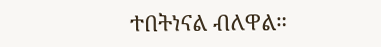ተበትነናል ብለዋል።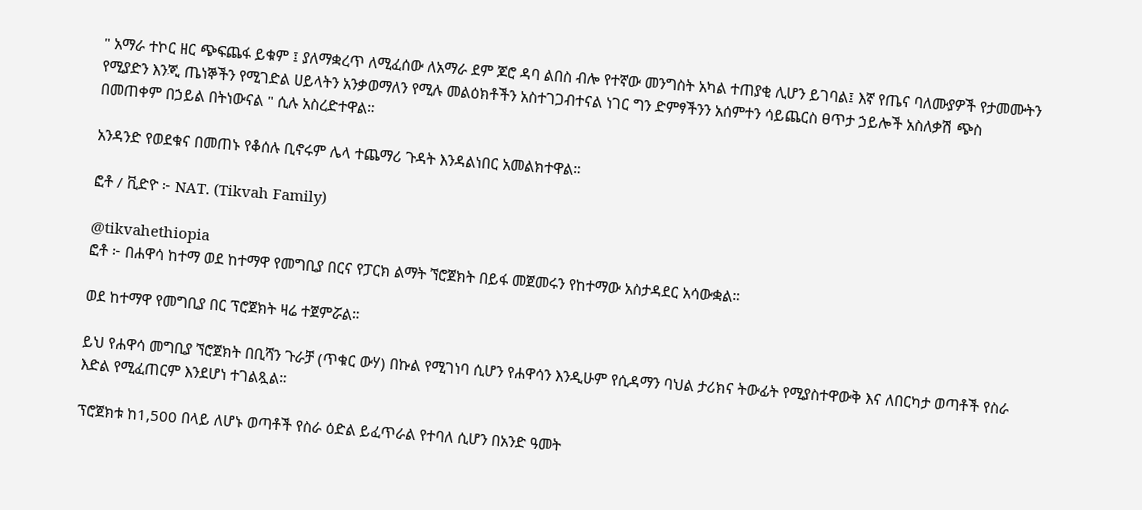" አማራ ተኮር ዘር ጭፍጨፋ ይቁም ፤ ያለማቋረጥ ለሚፈሰው ለአማራ ደም ጆሮ ዳባ ልበስ ብሎ የተኛው መንግስት አካል ተጠያቂ ሊሆን ይገባል፤ እኛ የጤና ባለሙያዎች የታመሙትን የሚያድን እንጂ ጤነኞችን የሚገድል ሀይላትን አንቃወማለን የሚሉ መልዕክቶችን አስተገጋብተናል ነገር ግን ድምፃችንን አሰምተን ሳይጨርስ ፀጥታ ኃይሎች አስለቃሽ ጭስ በመጠቀም በኃይል በትነውናል " ሲሉ አስረድተዋል።

አንዳንድ የወደቁና በመጠኑ የቆሰሉ ቢኖሩም ሌላ ተጨማሪ ጉዳት እንዳልነበር አመልክተዋል።

ፎቶ / ቪድዮ ፦ NAT. (Tikvah Family)

@tikvahethiopia
ፎቶ ፦ በሐዋሳ ከተማ ወደ ከተማዋ የመግቢያ በርና የፓርክ ልማት ኘሮጀክት በይፋ መጀመሩን የከተማው አስታዳደር አሳውቋል።

ወደ ከተማዋ የመግቢያ በር ፕሮጀክት ዛሬ ተጀምሯል።

ይህ የሐዋሳ መግቢያ ኘሮጀክት በቢሻን ጉራቻ (ጥቁር ውሃ) በኩል የሚገነባ ሲሆን የሐዋሳን እንዲሁም የሲዳማን ባህል ታሪክና ትውፊት የሚያስተዋውቅ እና ለበርካታ ወጣቶች የስራ እድል የሚፈጠርም እንደሆነ ተገልጿል።

ፕሮጀክቱ ከ1,500 በላይ ለሆኑ ወጣቶች የስራ ዕድል ይፈጥራል የተባለ ሲሆን በአንድ ዓመት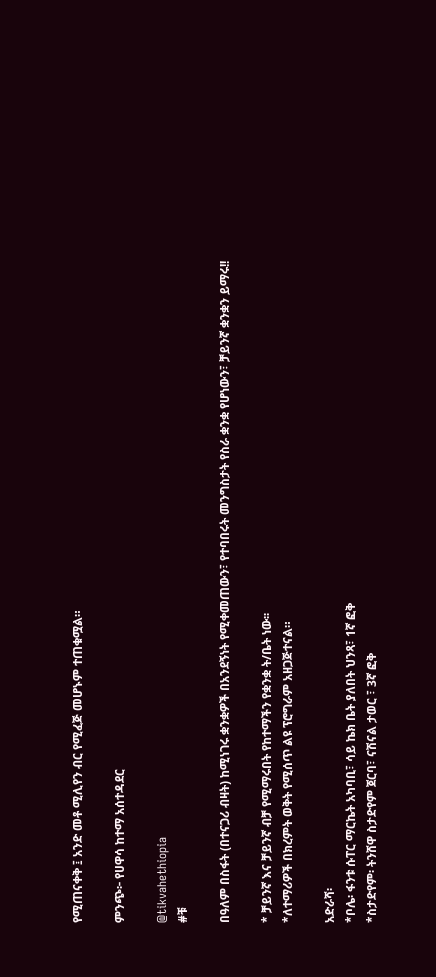የሚጠናቀቅ ፤ አንድ መቶ ሚሊየን ብር የሚፈጅ መሆኑም ተጠቁሟል።

ምንጭ፦ የሀዋሳ ከተማ አሰተዳደር

@tikvahethiopia
#ቹ

በዓለም በስፋት (በተናጋሪ ብዛት) ከሚነገሩ ቋንቋዎች በአንደኝነት የሚቀመጠውን፣ የተባበሩት መንግስታት የስራ ቋንቋ የሆነውን፣ ቻይንኛ ቋንቋን ይማሩ!!

* ቻይንኛ እና ቻይንኛ ብቻ የሚማሩበት የከተማችን የቋንቋ ት/ቤት ነው፡፡
*ለተማሪዎች በክረምት ወቅት የሚሰጥ ልዩ ፕሮግራም አዘጋጅተናል።

አድራሻ፡
*ቦሌ፡ ፋንቱ ሱፐር ማርኬት አካባቢ፣ ሳይ ኬክ ቤት ያለበት ህንጻ፣ 1ኛ ፎቅ
*ስታድየም፡ ትንሸዋ ስታድየም ጀርባ፣ ናሽናል ታወር ፣ 3ኛ ፎቅ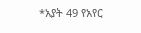*አያት 49 የአየር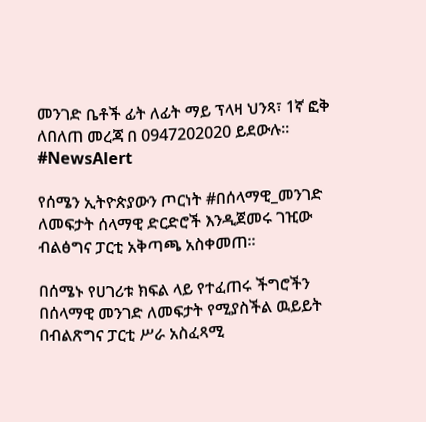መንገድ ቤቶች ፊት ለፊት ማይ ፕላዛ ህንጻ፣ 1ኛ ፎቅ
ለበለጠ መረጃ በ 0947202020 ይደውሉ፡፡
#NewsAlert

የሰሜን ኢትዮጵያውን ጦርነት #በሰላማዊ_መንገድ ለመፍታት ሰላማዊ ድርድሮች እንዲጀመሩ ገዢው ብልፅግና ፓርቲ አቅጣጫ አስቀመጠ።

በሰሜኑ የሀገሪቱ ክፍል ላይ የተፈጠሩ ችግሮችን በሰላማዊ መንገድ ለመፍታት የሚያስችል ዉይይት በብልጽግና ፓርቲ ሥራ አስፈጻሚ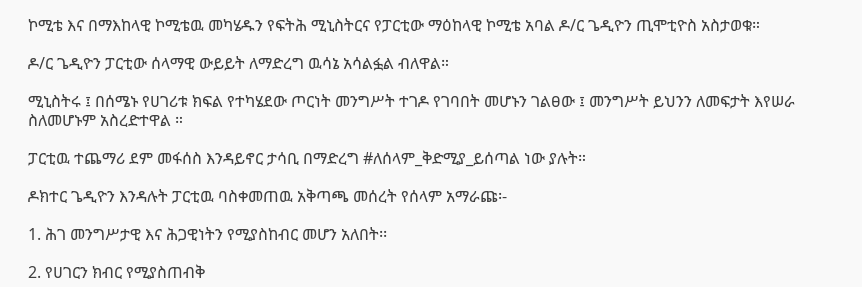ኮሚቴ እና በማእከላዊ ኮሚቴዉ መካሄዱን የፍትሕ ሚኒስትርና የፓርቲው ማዕከላዊ ኮሚቴ አባል ዶ/ር ጌዲዮን ጢሞቲዮስ አስታወቁ።

ዶ/ር ጌዲዮን ፓርቲው ሰላማዊ ውይይት ለማድረግ ዉሳኔ አሳልፏል ብለዋል።

ሚኒስትሩ ፤ በሰሜኑ የሀገሪቱ ክፍል የተካሄደው ጦርነት መንግሥት ተገዶ የገባበት መሆኑን ገልፀው ፤ መንግሥት ይህንን ለመፍታት እየሠራ ስለመሆኑም አስረድተዋል ።

ፓርቲዉ ተጨማሪ ደም መፋሰስ እንዳይኖር ታሳቢ በማድረግ #ለሰላም_ቅድሚያ_ይሰጣል ነው ያሉት።

ዶክተር ጌዲዮን እንዳሉት ፓርቲዉ ባስቀመጠዉ አቅጣጫ መሰረት የሰላም አማራጩ፡-

1. ሕገ መንግሥታዊ እና ሕጋዊነትን የሚያስከብር መሆን አለበት፡፡

2. የሀገርን ክብር የሚያስጠብቅ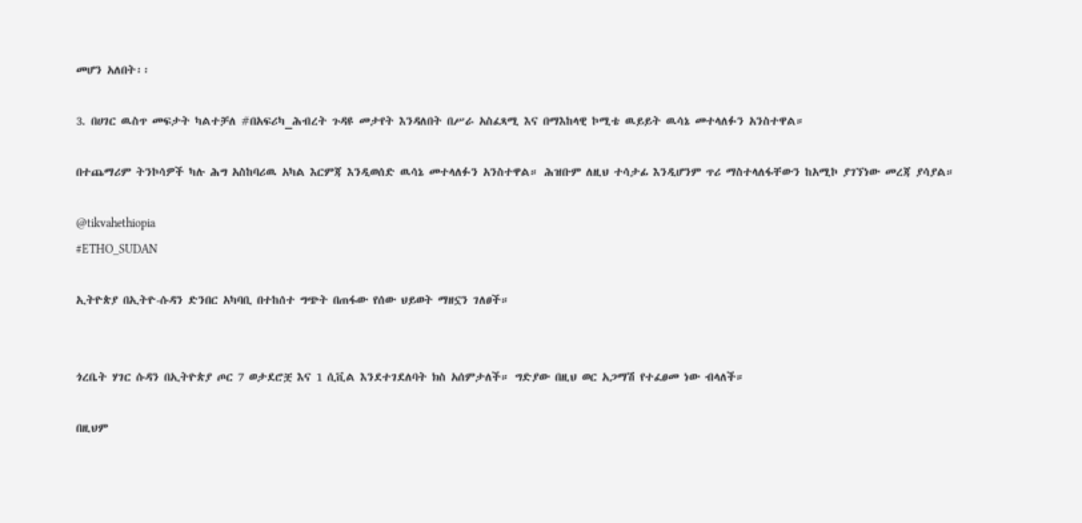መሆን አለበት፡፡

3. በሀገር ዉስጥ መፍታት ካልተቻለ #በአፍሪካ_ሕብረት ጉዳዩ መታየት እንዳለበት በሥራ አስፈጻሚ እና በማእከላዊ ኮሚቴ ዉይይት ዉሳኔ መተላለፉን አንስተዋል።

በተጨማሪም ትንኮሳዎች ካሉ ሕግ አስከባሪዉ አካል እርምጃ እንዲወሰድ ዉሳኔ መተላለፉን አንስተዋል። ሕዝቡም ለዚህ ተሳታፊ እንዲሆንም ጥሪ ማስተላለፋቸውን ከአሚኮ ያገኘነው መረጃ ያሳያል።

@tikvahethiopia
#ETHO_SUDAN

ኢትዮጵያ በኢትዮ-ሱዳን ድንበር አካባቢ በተከሰተ ግጭት በጠፋው የሰው ህይወት ማዘኗን ገለፀች።


ጎረቤት ሃገር ሱዳን በኢትዮጵያ ጦር 7 ወታደሮቿ እና 1 ሲቪል እንደተገደለባት ክስ አሰምታለች። ግድያው በዚህ ወር አጋማሽ የተፈፀመ ነው ብላለች።

በዚህም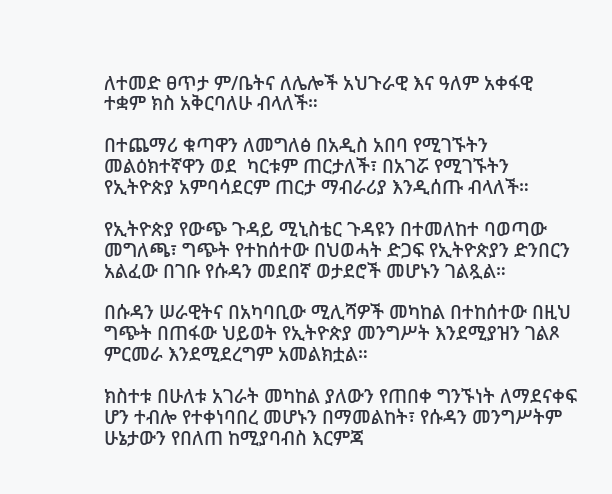ለተመድ ፀጥታ ም/ቤትና ለሌሎች አህጉራዊ እና ዓለም አቀፋዊ ተቋም ክስ አቅርባለሁ ብላለች።

በተጨማሪ ቁጣዋን ለመግለፅ በአዲስ አበባ የሚገኙትን መልዕክተኛዋን ወደ  ካርቱም ጠርታለች፣ በአገሯ የሚገኙትን የኢትዮጵያ አምባሳደርም ጠርታ ማብራሪያ እንዲሰጡ ብላለች።

የኢትዮጵያ የውጭ ጉዳይ ሚኒስቴር ጉዳዩን በተመለከተ ባወጣው መግለጫ፣ ግጭት የተከሰተው በህወሓት ድጋፍ የኢትዮጵያን ድንበርን አልፈው በገቡ የሱዳን መደበኛ ወታደሮች መሆኑን ገልጿል።

በሱዳን ሠራዊትና በአካባቢው ሚሊሻዎች መካከል በተከሰተው በዚህ ግጭት በጠፋው ህይወት የኢትዮጵያ መንግሥት እንደሚያዝን ገልጾ ምርመራ እንደሚደረግም አመልክቷል።

ክስተቱ በሁለቱ አገራት መካከል ያለውን የጠበቀ ግንኙነት ለማደናቀፍ ሆን ተብሎ የተቀነባበረ መሆኑን በማመልከት፣ የሱዳን መንግሥትም ሁኔታውን የበለጠ ከሚያባብስ እርምጃ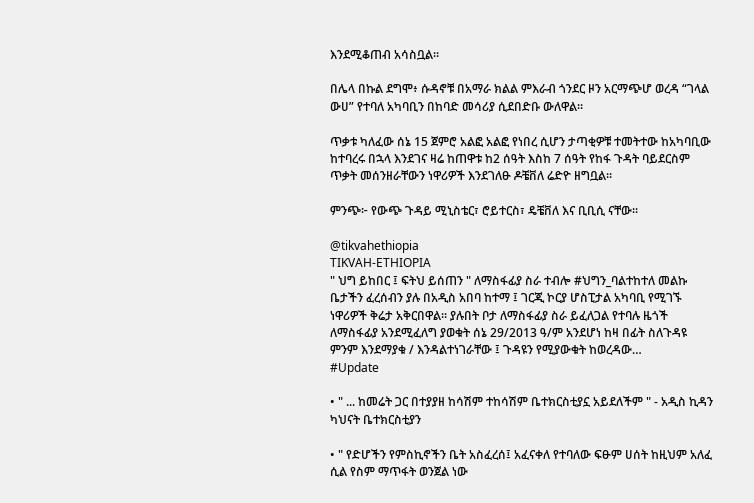እንደሚቆጠብ አሳስቧል።

በሌላ በኩል ደግሞ፥ ሱዳኖቹ በአማራ ክልል ምእራብ ጎንደር ዞን አርማጭሆ ወረዳ “ገላል ውሀ” የተባለ አካባቢን በከባድ መሳሪያ ሲደበድቡ ውለዋል።

ጥቃቱ ካለፈው ሰኔ 15 ጀምሮ አልፎ አልፎ የነበረ ሲሆን ታጣቂዎቹ ተመትተው ከአካባቢው ከተባረሩ በኋላ እንደገና ዛሬ ከጠዋቱ ከ2 ሰዓት እስከ 7 ሰዓት የከፋ ጉዳት ባይደርስም ጥቃት መሰንዘራቸውን ነዋሪዎች እንደገለፁ ዶቼቨለ ሬድዮ ዘግቧል።

ምንጭ፦ የውጭ ጉዳይ ሚኒስቴር፣ ሮይተርስ፣ ዴቼቨለ እና ቢቢሲ ናቸው።

@tikvahethiopia
TIKVAH-ETHIOPIA
" ህግ ይከበር ፤ ፍትህ ይሰጠን " ለማስፋፊያ ስራ ተብሎ #ህግን_ባልተከተለ መልኩ ቤታችን ፈረሰብን ያሉ በአዲስ አበባ ከተማ ፤ ገርጂ ኮርያ ሆስፒታል አካባቢ የሚገኙ ነዋሪዎች ቅሬታ አቅርበዋል። ያሉበት ቦታ ለማስፋፊያ ስራ ይፈለጋል የተባሉ ዜጎች ለማስፋፊያ አንደሚፈለግ ያወቁት ሰኔ 29/2013 ዓ/ም አንደሆነ ከዛ በፊት ስለጉዳዩ ምንም እንደማያቁ / እንዳልተነገራቸው ፤ ጉዳዩን የሚያውቁት ከወረዳው…
#Update

• " ... ከመሬት ጋር በተያያዘ ከሳሽም ተከሳሽም ቤተክርስቲያኗ አይደለችም " - አዲስ ኪዳን ካህናት ቤተክርስቲያን

• " የድሆችን የምስኪኖችን ቤት አስፈረሰ፤ አፈናቀለ የተባለው ፍፁም ሀሰት ከዚህም አለፈ ሲል የስም ማጥፋት ወንጀል ነው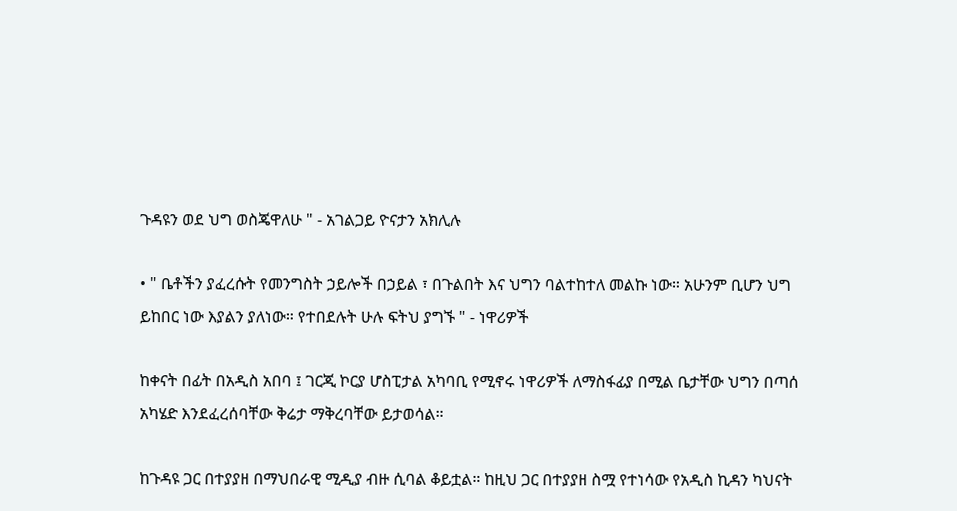ጉዳዩን ወደ ህግ ወስጄዋለሁ " - አገልጋይ ዮናታን አክሊሉ

• " ቤቶችን ያፈረሱት የመንግስት ኃይሎች በኃይል ፣ በጉልበት እና ህግን ባልተከተለ መልኩ ነው። አሁንም ቢሆን ህግ ይከበር ነው እያልን ያለነው። የተበደሉት ሁሉ ፍትህ ያግኙ " - ነዋሪዎች

ከቀናት በፊት በአዲስ አበባ ፤ ገርጂ ኮርያ ሆስፒታል አካባቢ የሚኖሩ ነዋሪዎች ለማስፋፊያ በሚል ቤታቸው ህግን በጣሰ አካሄድ እንደፈረሰባቸው ቅሬታ ማቅረባቸው ይታወሳል።

ከጉዳዩ ጋር በተያያዘ በማህበራዊ ሚዲያ ብዙ ሲባል ቆይቷል። ከዚህ ጋር በተያያዘ ስሟ የተነሳው የአዲስ ኪዳን ካህናት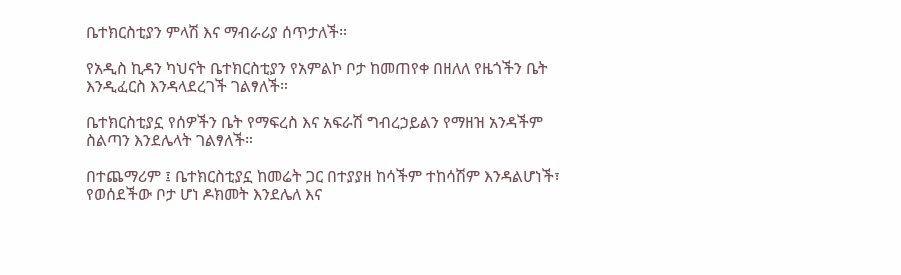ቤተክርስቲያን ምላሽ እና ማብራሪያ ሰጥታለች።

የአዲስ ኪዳን ካህናት ቤተክርስቲያን የአምልኮ ቦታ ከመጠየቀ በዘለለ የዜጎችን ቤት እንዲፈርስ እንዳላደረገች ገልፃለች።

ቤተክርስቲያኗ የሰዎችን ቤት የማፍረስ እና አፍራሽ ግብረኃይልን የማዘዝ አንዳችም ስልጣን እንደሌላት ገልፃለች።

በተጨማሪም ፤ ቤተክርስቲያኗ ከመሬት ጋር በተያያዘ ከሳችም ተከሳሽም እንዳልሆነች፣ የወሰደችው ቦታ ሆነ ዶክመት እንደሌለ እና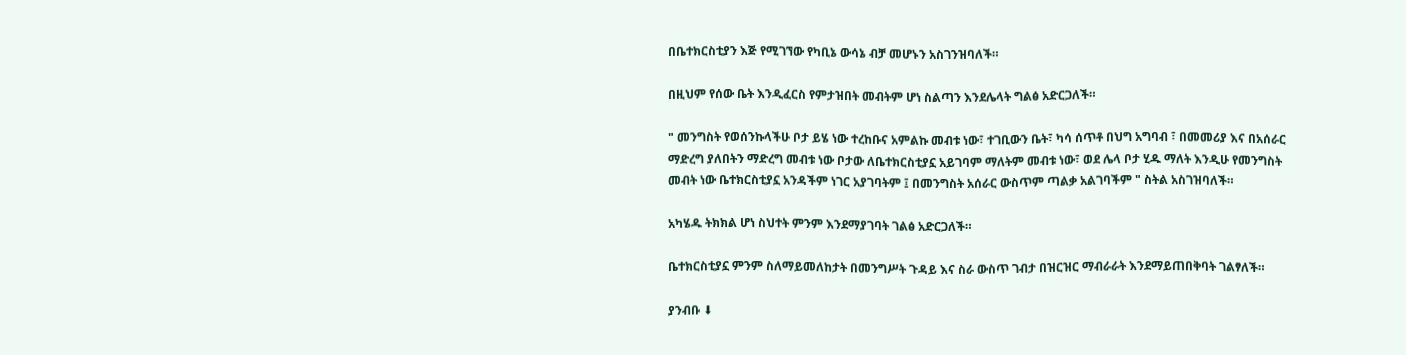በቤተክርስቲያን እጅ የሚገኘው የካቢኔ ውሳኔ ብቻ መሆኑን አስገንዝባለች።

በዚህም የሰው ቤት እንዲፈርስ የምታዝበት መብትም ሆነ ስልጣን እንደሌላት ግልፅ አድርጋለች።

" መንግስት የወሰንኩላችሁ ቦታ ይሄ ነው ተረከቡና አምልኩ መብቱ ነው፣ ተገቢውን ቤት፣ ካሳ ሰጥቶ በህግ አግባብ ፣ በመመሪያ እና በአሰራር ማድረግ ያለበትን ማድረግ መብቱ ነው ቦታው ለቤተክርስቲያኗ አይገባም ማለትም መብቱ ነው፣ ወደ ሌላ ቦታ ሂዱ ማለት እንዲሁ የመንግስት መብት ነው ቤተክርስቲያኗ አንዳችም ነገር አያገባትም ፤ በመንግስት አሰራር ውስጥም ጣልቃ አልገባችም " ስትል አስገዝባለች።

አካሄዱ ትክክል ሆነ ስህተት ምንም እንደማያገባት ገልፅ አድርጋለች።

ቤተክርስቲያኗ ምንም ስለማይመለከታት በመንግሥት ጉዳይ እና ስራ ውስጥ ገብታ በዝርዝር ማብራራት እንደማይጠበቅባት ገልፃለች።

ያንብቡ ⬇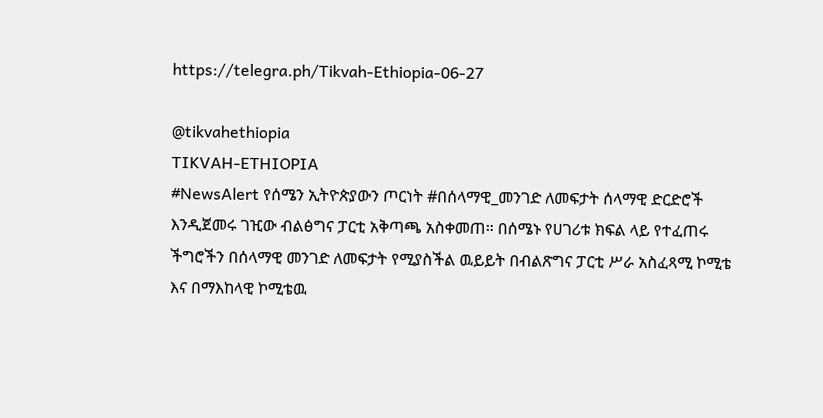https://telegra.ph/Tikvah-Ethiopia-06-27

@tikvahethiopia
TIKVAH-ETHIOPIA
#NewsAlert የሰሜን ኢትዮጵያውን ጦርነት #በሰላማዊ_መንገድ ለመፍታት ሰላማዊ ድርድሮች እንዲጀመሩ ገዢው ብልፅግና ፓርቲ አቅጣጫ አስቀመጠ። በሰሜኑ የሀገሪቱ ክፍል ላይ የተፈጠሩ ችግሮችን በሰላማዊ መንገድ ለመፍታት የሚያስችል ዉይይት በብልጽግና ፓርቲ ሥራ አስፈጻሚ ኮሚቴ እና በማእከላዊ ኮሚቴዉ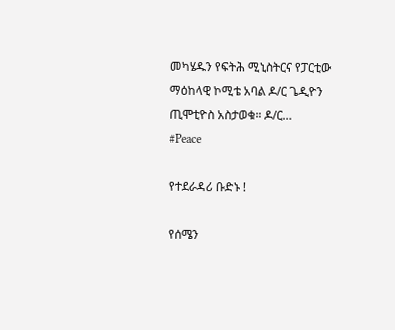መካሄዱን የፍትሕ ሚኒስትርና የፓርቲው ማዕከላዊ ኮሚቴ አባል ዶ/ር ጌዲዮን ጢሞቲዮስ አስታወቁ። ዶ/ር…
#Peace

የተደራዳሪ ቡድኑ !

የሰሜን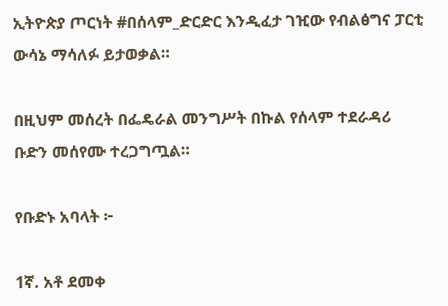ኢትዮጵያ ጦርነት #በሰላም_ድርድር እንዲፈታ ገዢው የብልፅግና ፓርቲ ውሳኔ ማሳለፉ ይታወቃል።

በዚህም መሰረት በፌዴራል መንግሥት በኩል የሰላም ተደራዳሪ ቡድን መሰየሙ ተረጋግጧል።

የቡድኑ አባላት ፦

1ኛ. አቶ ደመቀ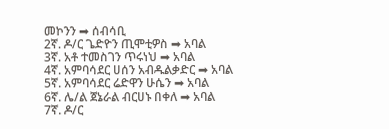መኮንን ➡ ሰብሳቢ
2ኛ. ዶ/ር ጌድዮን ጢሞቲዎስ ➡ አባል
3ኛ. አቶ ተመስገን ጥሩነህ ➡ አባል
4ኛ. አምባሳደር ሀሰን አብዱልቃድር ➡ አባል
5ኛ. አምባሳደር ሬድዋን ሁሴን ➡ አባል
6ኛ. ሌ/ል ጀኔራል ብርሀኑ በቀለ ➡ አባል
7ኛ. ዶ/ር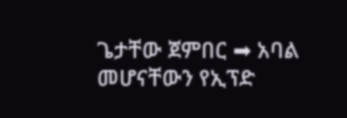ጌታቸው ጀምበር ➡ አባል መሆናቸውን የኢፕድ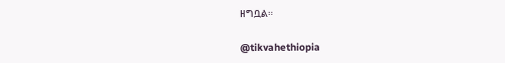ዘግቧል።

@tikvahethiopia